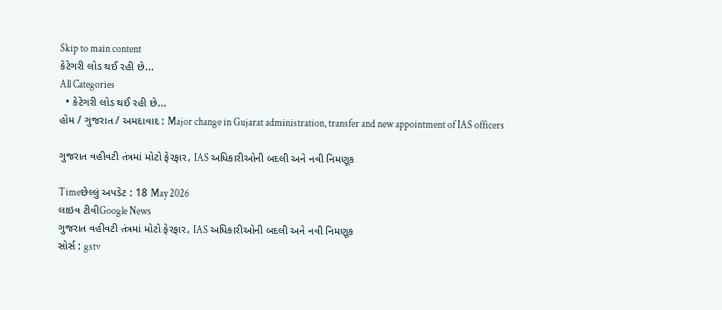Skip to main content
કેટેગરી લોડ થઈ રહી છે...
All Categories
  • કેટેગરી લોડ થઈ રહી છે...
હોમ / ગુજરાત / અમદાવાદ : Major change in Gujarat administration, transfer and new appointment of IAS officers

ગુજરાત વહીવટી તંત્રમાં મોટો ફેરફાર, IAS અધિકારીઓની બદલી અને નવી નિમણૂક

Timeછેલ્લું અપડેટ : 18 May 2026
લાઇવ ટીવીGoogle News
ગુજરાત વહીવટી તંત્રમાં મોટો ફેરફાર, IAS અધિકારીઓની બદલી અને નવી નિમણૂક
સોર્સ : gstv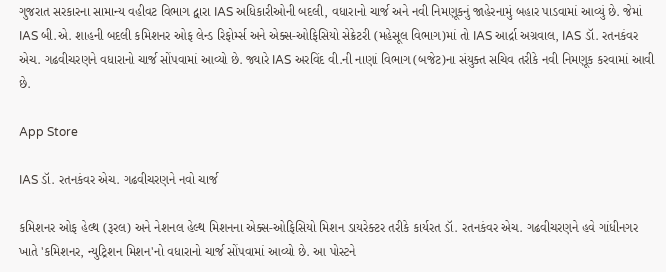ગુજરાત સરકારના સામાન્ય વહીવટ વિભાગ દ્વારા IAS અધિકારીઓની બદલી, વધારાનો ચાર્જ અને નવી નિમણૂકનું જાહેરનામું બહાર પાડવામાં આવ્યું છે. જેમાં IAS બી.એ. શાહની બદલી કમિશનર ઓફ લેન્ડ રિફોર્મ્સ અને એક્સ-ઓફિસિયો સેક્રેટરી (મહેસૂલ વિભાગ)માં તો IAS આર્દ્રા અગ્રવાલ, IAS ડૉ. રતનકંવર એચ. ગઢવીચરણને વધારાનો ચાર્જ સોંપવામાં આવ્યો છે. જ્યારે IAS અરવિંદ વી.ની નાણાં વિભાગ (બજેટ)ના સંયુક્ત સચિવ તરીકે નવી નિમણૂક કરવામાં આવી છે.

App Store

IAS ડૉ. રતનકંવર એચ. ગઢવીચરણને નવો ચાર્જ

કમિશનર ઓફ હેલ્થ (રૂરલ) અને નેશનલ હેલ્થ મિશનના એક્સ-ઓફિસિયો મિશન ડાયરેક્ટર તરીકે કાર્યરત ડૉ. રતનકંવર એચ. ગઢવીચરણને હવે ગાંધીનગર ખાતે 'કમિશનર, ન્યુટ્રિશન મિશન'નો વધારાનો ચાર્જ સોંપવામાં આવ્યો છે. આ પોસ્ટને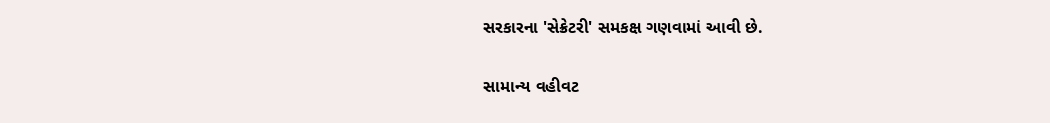સરકારના 'સેક્રેટરી' સમકક્ષ ગણવામાં આવી છે.

સામાન્ય વહીવટ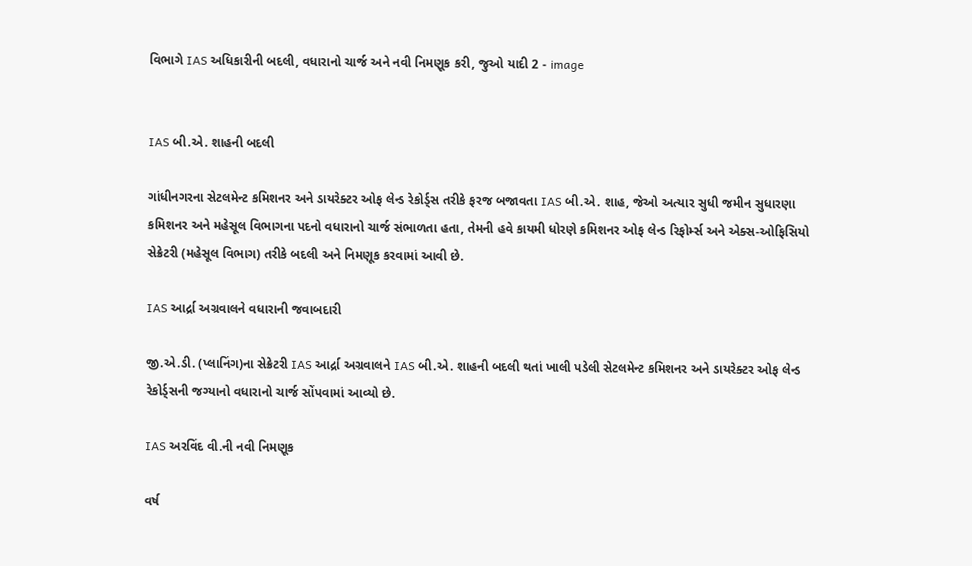વિભાગે IAS અધિકારીની બદલી, વધારાનો ચાર્જ અને નવી નિમણૂક કરી, જુઓ યાદી 2 - image


IAS બી.એ. શાહની બદલી

ગાંધીનગરના સેટલમેન્ટ કમિશનર અને ડાયરેક્ટર ઓફ લેન્ડ રેકોર્ડ્સ તરીકે ફરજ બજાવતા IAS બી.એ. શાહ, જેઓ અત્યાર સુધી જમીન સુધારણા કમિશનર અને મહેસૂલ વિભાગના પદનો વધારાનો ચાર્જ સંભાળતા હતા, તેમની હવે કાયમી ધોરણે કમિશનર ઓફ લેન્ડ રિફોર્મ્સ અને એક્સ-ઓફિસિયો સેક્રેટરી (મહેસૂલ વિભાગ) તરીકે બદલી અને નિમણૂક કરવામાં આવી છે.

IAS આર્દ્રા અગ્રવાલને વધારાની જવાબદારી

જી.એ.ડી. (પ્લાનિંગ)ના સેક્રેટરી IAS આર્દ્રા અગ્રવાલને IAS બી.એ. શાહની બદલી થતાં ખાલી પડેલી સેટલમેન્ટ કમિશનર અને ડાયરેક્ટર ઓફ લેન્ડ રેકોર્ડ્સની જગ્યાનો વધારાનો ચાર્જ સોંપવામાં આવ્યો છે.

IAS અરવિંદ વી.ની નવી નિમણૂક

વર્ષ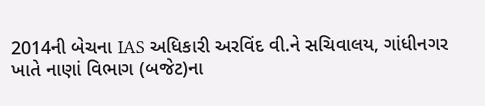2014ની બેચના IAS અધિકારી અરવિંદ વી.ને સચિવાલય, ગાંધીનગર ખાતે નાણાં વિભાગ (બજેટ)ના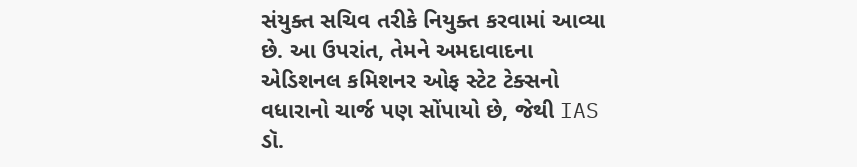સંયુક્ત સચિવ તરીકે નિયુક્ત કરવામાં આવ્યા છે. આ ઉપરાંત, તેમને અમદાવાદના એડિશનલ કમિશનર ઓફ સ્ટેટ ટેક્સનો વધારાનો ચાર્જ પણ સોંપાયો છે, જેથી IAS ડૉ.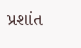પ્રશાંત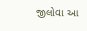જીલોવા આ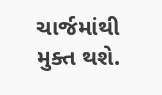ચાર્જમાંથી મુક્ત થશે.